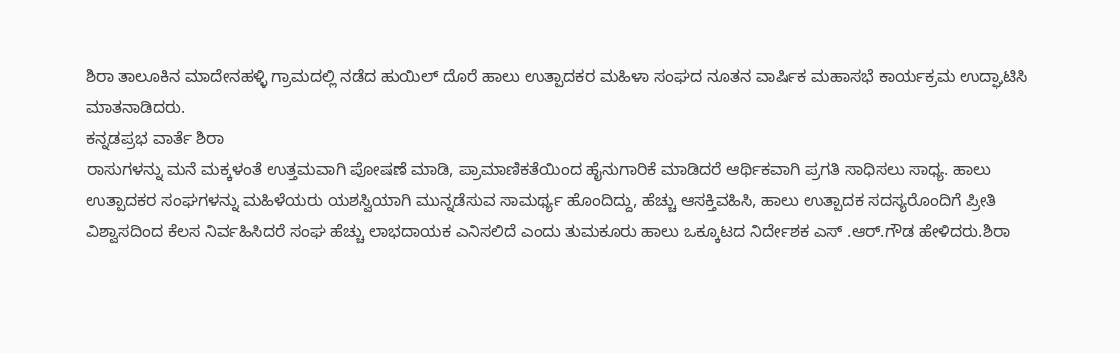ಶಿರಾ ತಾಲೂಕಿನ ಮಾದೇನಹಳ್ಳಿ ಗ್ರಾಮದಲ್ಲಿ ನಡೆದ ಹುಯಿಲ್ ದೊರೆ ಹಾಲು ಉತ್ಪಾದಕರ ಮಹಿಳಾ ಸಂಘದ ನೂತನ ವಾರ್ಷಿಕ ಮಹಾಸಭೆ ಕಾರ್ಯಕ್ರಮ ಉದ್ಘಾಟಿಸಿ ಮಾತನಾಡಿದರು.
ಕನ್ನಡಪ್ರಭ ವಾರ್ತೆ ಶಿರಾ
ರಾಸುಗಳನ್ನು ಮನೆ ಮಕ್ಕಳಂತೆ ಉತ್ತಮವಾಗಿ ಪೋಷಣೆ ಮಾಡಿ, ಪ್ರಾಮಾಣಿಕತೆಯಿಂದ ಹೈನುಗಾರಿಕೆ ಮಾಡಿದರೆ ಆರ್ಥಿಕವಾಗಿ ಪ್ರಗತಿ ಸಾಧಿಸಲು ಸಾಧ್ಯ. ಹಾಲು ಉತ್ಪಾದಕರ ಸಂಘಗಳನ್ನು ಮಹಿಳೆಯರು ಯಶಸ್ವಿಯಾಗಿ ಮುನ್ನಡೆಸುವ ಸಾಮರ್ಥ್ಯ ಹೊಂದಿದ್ದು, ಹೆಚ್ಚು ಆಸಕ್ತಿವಹಿಸಿ, ಹಾಲು ಉತ್ಪಾದಕ ಸದಸ್ಯರೊಂದಿಗೆ ಪ್ರೀತಿ ವಿಶ್ವಾಸದಿಂದ ಕೆಲಸ ನಿರ್ವಹಿಸಿದರೆ ಸಂಘ ಹೆಚ್ಚು ಲಾಭದಾಯಕ ಎನಿಸಲಿದೆ ಎಂದು ತುಮಕೂರು ಹಾಲು ಒಕ್ಕೂಟದ ನಿರ್ದೇಶಕ ಎಸ್ .ಆರ್.ಗೌಡ ಹೇಳಿದರು.ಶಿರಾ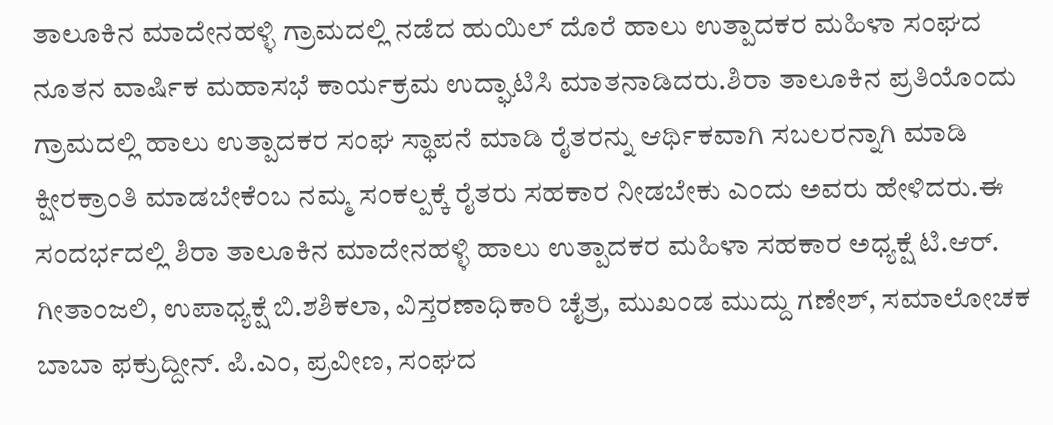ತಾಲೂಕಿನ ಮಾದೇನಹಳ್ಳಿ ಗ್ರಾಮದಲ್ಲಿ ನಡೆದ ಹುಯಿಲ್ ದೊರೆ ಹಾಲು ಉತ್ಪಾದಕರ ಮಹಿಳಾ ಸಂಘದ ನೂತನ ವಾರ್ಷಿಕ ಮಹಾಸಭೆ ಕಾರ್ಯಕ್ರಮ ಉದ್ಘಾಟಿಸಿ ಮಾತನಾಡಿದರು.ಶಿರಾ ತಾಲೂಕಿನ ಪ್ರತಿಯೊಂದು ಗ್ರಾಮದಲ್ಲಿ ಹಾಲು ಉತ್ಪಾದಕರ ಸಂಘ ಸ್ಥಾಪನೆ ಮಾಡಿ ರೈತರನ್ನು ಆರ್ಥಿಕವಾಗಿ ಸಬಲರನ್ನಾಗಿ ಮಾಡಿ ಕ್ಷೀರಕ್ರಾಂತಿ ಮಾಡಬೇಕೆಂಬ ನಮ್ಮ ಸಂಕಲ್ಪಕ್ಕೆ ರೈತರು ಸಹಕಾರ ನೀಡಬೇಕು ಎಂದು ಅವರು ಹೇಳಿದರು.ಈ ಸಂದರ್ಭದಲ್ಲಿ ಶಿರಾ ತಾಲೂಕಿನ ಮಾದೇನಹಳ್ಳಿ ಹಾಲು ಉತ್ಪಾದಕರ ಮಹಿಳಾ ಸಹಕಾರ ಅಧ್ಯಕ್ಷೆ ಟಿ.ಆರ್. ಗೀತಾಂಜಲಿ, ಉಪಾಧ್ಯಕ್ಷೆ ಬಿ.ಶಶಿಕಲಾ, ವಿಸ್ತರಣಾಧಿಕಾರಿ ಚೈತ್ರ, ಮುಖಂಡ ಮುದ್ದು ಗಣೇಶ್, ಸಮಾಲೋಚಕ ಬಾಬಾ ಫಕ್ರುದ್ದೀನ್. ಪಿ.ಎಂ, ಪ್ರವೀಣ, ಸಂಘದ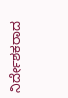ನಿರ್ದೇಶಕರಾದ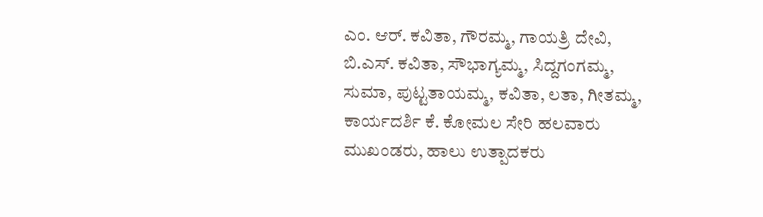ಎಂ. ಆರ್. ಕವಿತಾ, ಗೌರಮ್ಮ, ಗಾಯತ್ರಿ ದೇವಿ, ಬಿ.ಎಸ್. ಕವಿತಾ, ಸೌಭಾಗ್ಯಮ್ಮ, ಸಿದ್ದಗಂಗಮ್ಮ, ಸುಮಾ, ಪುಟ್ಟತಾಯಮ್ಮ, ಕವಿತಾ, ಲತಾ, ಗೀತಮ್ಮ, ಕಾರ್ಯದರ್ಶಿ ಕೆ. ಕೋಮಲ ಸೇರಿ ಹಲವಾರು ಮುಖಂಡರು, ಹಾಲು ಉತ್ಪಾದಕರು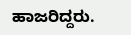ಹಾಜರಿದ್ದರು.